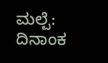ಮಲ್ಪೆ: ದಿನಾಂಕ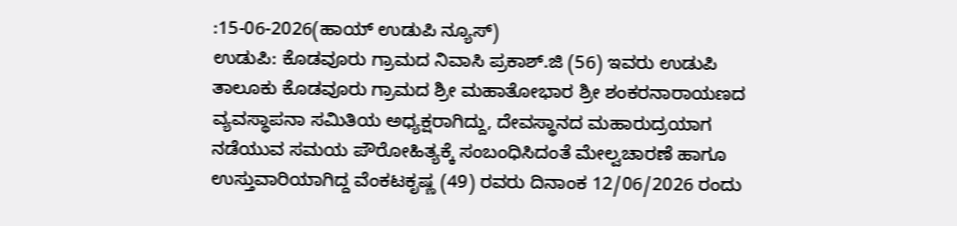:15-06-2026(ಹಾಯ್ ಉಡುಪಿ ನ್ಯೂಸ್)
ಉಡುಪಿ: ಕೊಡವೂರು ಗ್ರಾಮದ ನಿವಾಸಿ ಪ್ರಕಾಶ್.ಜಿ (56) ಇವರು ಉಡುಪಿ ತಾಲೂಕು ಕೊಡವೂರು ಗ್ರಾಮದ ಶ್ರೀ ಮಹಾತೋಭಾರ ಶ್ರೀ ಶಂಕರನಾರಾಯಣದ ವ್ಯವಸ್ಥಾಪನಾ ಸಮಿತಿಯ ಅಧ್ಯಕ್ಷರಾಗಿದ್ದು, ದೇವಸ್ಥಾನದ ಮಹಾರುದ್ರಯಾಗ ನಡೆಯುವ ಸಮಯ ಪೌರೋಹಿತ್ಯಕ್ಕೆ ಸಂಬಂಧಿಸಿದಂತೆ ಮೇಲ್ವಚಾರಣೆ ಹಾಗೂ ಉಸ್ತುವಾರಿಯಾಗಿದ್ದ ವೆಂಕಟಕೃಷ್ಣ (49) ರವರು ದಿನಾಂಕ 12/06/2026 ರಂದು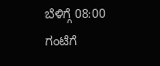ಬೆಳಿಗ್ಗೆ 08:00 ಗಂಟೆಗೆ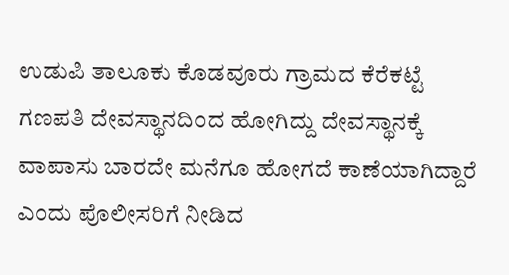ಉಡುಪಿ ತಾಲೂಕು ಕೊಡವೂರು ಗ್ರಾಮದ ಕೆರೆಕಟ್ಟೆ ಗಣಪತಿ ದೇವಸ್ಥಾನದಿಂದ ಹೋಗಿದ್ದು ದೇವಸ್ಥಾನಕ್ಕೆ ವಾಪಾಸು ಬಾರದೇ ಮನೆಗೂ ಹೋಗದೆ ಕಾಣೆಯಾಗಿದ್ದಾರೆ ಎಂದು ಪೊಲೀಸರಿಗೆ ನೀಡಿದ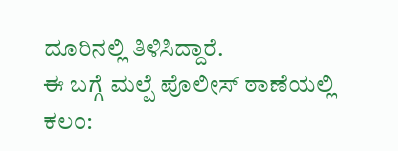ದೂರಿನಲ್ಲಿ ತಿಳಿಸಿದ್ದಾರೆ.
ಈ ಬಗ್ಗೆ ಮಲ್ಪೆ ಪೊಲೀಸ್ ಠಾಣೆಯಲ್ಲಿ ಕಲಂ: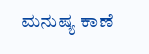ಮನುಷ್ಯ ಕಾಣೆ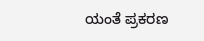ಯಂತೆ ಪ್ರಕರಣ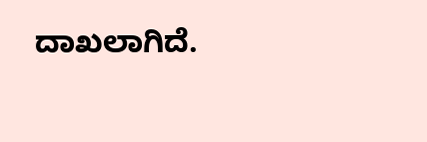ದಾಖಲಾಗಿದೆ.